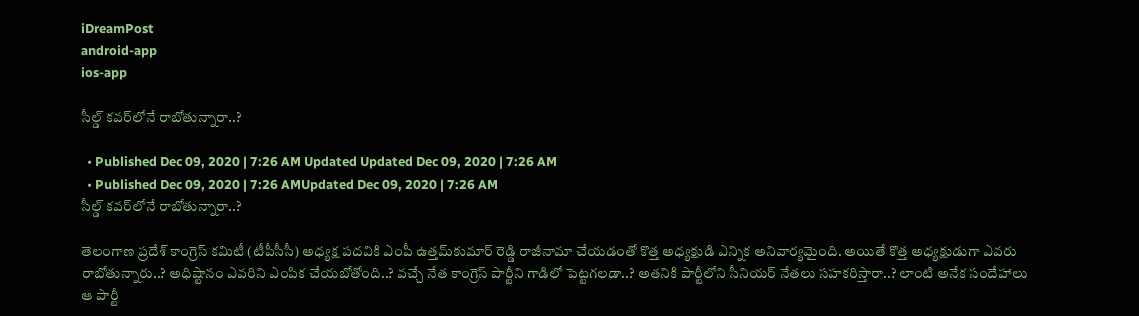iDreamPost
android-app
ios-app

సీల్డ్‌ కవర్‌లోనే రాబోతున్నారా..?

  • Published Dec 09, 2020 | 7:26 AM Updated Updated Dec 09, 2020 | 7:26 AM
  • Published Dec 09, 2020 | 7:26 AMUpdated Dec 09, 2020 | 7:26 AM
సీల్డ్‌ కవర్‌లోనే రాబోతున్నారా..?

తెలంగాణ ప్రదేశ్‌ కాంగ్రెస్‌ కమిటీ (టీపీసీసీ) అధ్యక్ష పదవికి ఎంపీ ఉత్తమ్‌కుమార్‌ రెడ్డి రాజీనామా చేయడంతో కొత్త అధ్యక్షుడి ఎన్నిక అనివార్యమైంది. అయితే కొత్త అధ్యక్షుడుగా ఎవరు రాబోతున్నారు..? అధిష్టానం ఎవరిని ఎంపిక చేయబోతోంది..? వచ్చే నేత కాంగ్రెస్‌ పార్టీని గాడిలో పెట్టగలడా..? అతనికి పార్టీలోని సీనియర్‌ నేతలు సహకరిస్తారా..? లాంటి అనేక సందేహాలు ఆ పార్టీ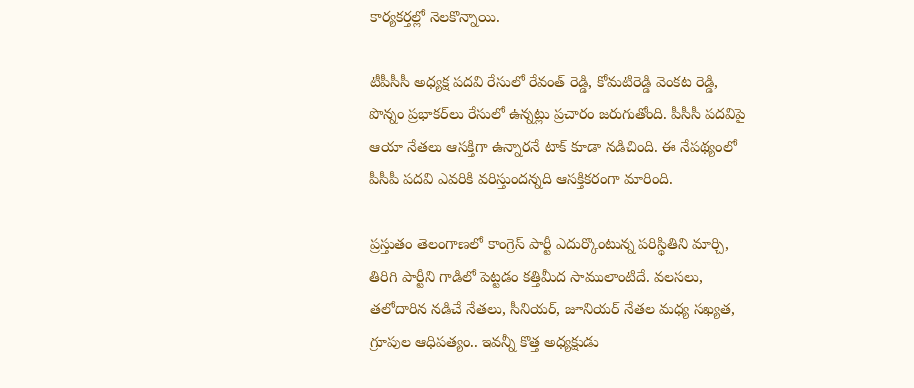కార్యకర్తల్లో నెలకొన్నాయి.

టీపీసీసీ అధ్యక్ష పదవి రేసులో రేవంత్‌ రెడ్డి, కోమటిరెడ్డి వెంకట రెడ్డి, పొన్నం ప్రభాకర్‌లు రేసులో ఉన్నట్లు ప్రచారం జరుగుతోంది. పీసీసీ పదవిపై ఆయా నేతలు ఆసక్తిగా ఉన్నారనే టాక్‌ కూడా నడిచింది. ఈ నేపథ్యంలో పీసీపీ పదవి ఎవరికి వరిస్తుందన్నది ఆసక్తికరంగా మారింది.

ప్రస్తుతం తెలంగాణలో కాంగ్రెస్‌ పార్టీ ఎదుర్కొంటున్న పరిస్థితిని మార్చి, తిరిగి పార్టీని గాడిలో పెట్టడం కత్తిమీద సాములాంటిదే. వలసలు, తలోదారిన నడిచే నేతలు, సీనియర్, జూనియర్‌ నేతల మధ్య సఖ్యత, గ్రూపుల ఆధిపత్యం.. ఇవన్నీ కొత్త అధ్యక్షుడు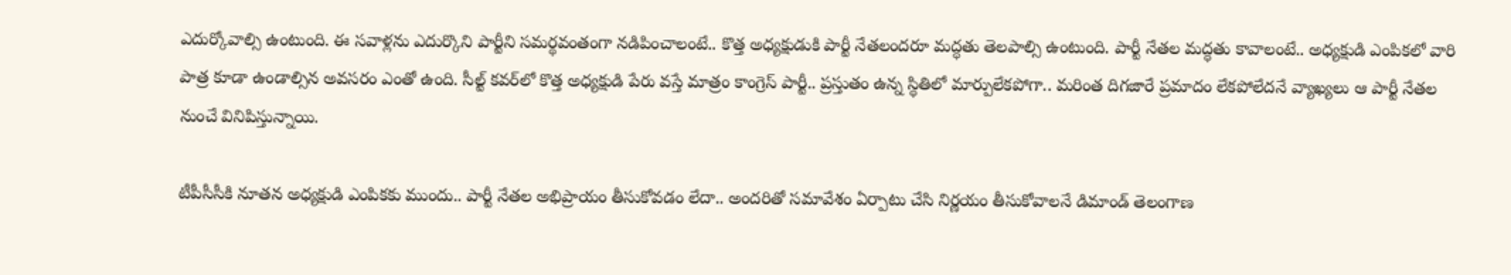ఎదుర్కోవాల్సి ఉంటుంది. ఈ సవాళ్లను ఎదుర్కొని పార్టీని సమర్థవంతంగా నడిపించాలంటే.. కొత్త అధ్యక్షుడుకి పార్టీ నేతలందరూ మద్ధతు తెలపాల్సి ఉంటుంది. పార్టీ నేతల మద్ధతు కావాలంటే.. అధ్యక్షుడి ఎంపికలో వారి పాత్ర కూడా ఉండాల్సిన అవసరం ఎంతో ఉంది. సీల్ట్‌ కవర్‌లో కొత్త అధ్యక్షుడి పేరు వస్తే మాత్రం కాంగ్రెస్‌ పార్టీ.. ప్రస్తుతం ఉన్న స్థితిలో మార్పులేకపోగా.. మరింత దిగజారే ప్రమాదం లేకపోలేదనే వ్యాఖ్యలు ఆ పార్టీ నేతల నుంచే వినిపిస్తున్నాయి.

టీపీసీసీకి నూతన అధ్యక్షుడి ఎంపికకు ముందు.. పార్టీ నేతల అభిప్రాయం తీసుకోవడం లేదా.. అందరితో సమావేశం ఏర్పాటు చేసి నిర్ణయం తీసుకోవాలనే డిమాండ్‌ తెలంగాణ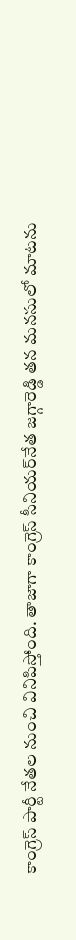కాంగ్రెస్‌ పార్టీ నేతల నుంచి వినిపిస్తోంది. తాజాగా కాంగ్రెస్‌ సీనియర్‌నేత జగ్గారెడ్డి తన మనసులో మాటను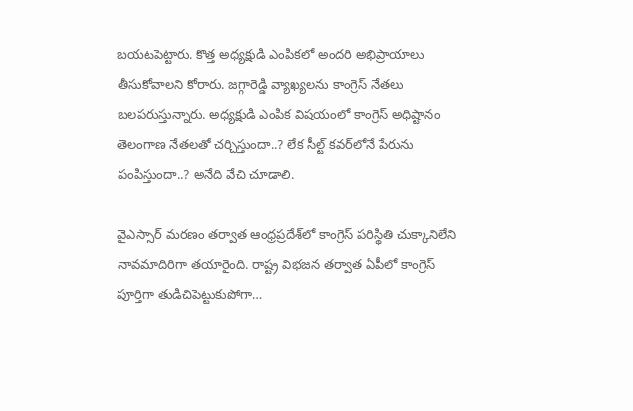బయటపెట్టారు. కొత్త అధ్యక్షుడి ఎంపికలో అందరి అభిప్రాయాలు తీసుకోవాలని కోరారు. జగ్గారెడ్డి వ్యాఖ్యలను కాంగ్రెస్‌ నేతలు బలపరుస్తున్నారు. అధ్యక్షుడి ఎంపిక విషయంలో కాంగ్రెస్‌ అధిష్టానం తెలంగాణ నేతలతో చర్చిస్తుందా..? లేక సీల్ట్‌ కవర్‌లోనే పేరును పంపిస్తుందా..? అనేది వేచి చూడాలి.

వైఎస్సార్‌ మరణం తర్వాత ఆంధ్రప్రదేశ్‌లో కాంగ్రెస్‌ పరిస్థితి చుక్కానిలేని నావమాదిరిగా తయారైంది. రాష్ట్ర విభజన తర్వాత ఏపీలో కాంగ్రెస్‌ పూర్తిగా తుడిచిపెట్టుకుపోగా…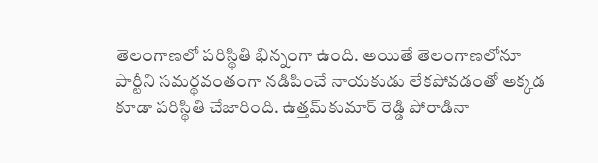తెలంగాణలో పరిస్థితి భిన్నంగా ఉంది. అయితే తెలంగాణలోనూ పార్టీని సమర్థవంతంగా నడిపించే నాయకుడు లేకపోవడంతో అక్కడ కూడా పరిస్థితి చేజారింది. ఉత్తమ్‌కుమార్‌ రెడ్డి పోరాడినా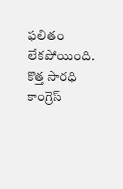ఫలితం లేకపోయింది. కొత్త సారధి కాంగ్రెస్‌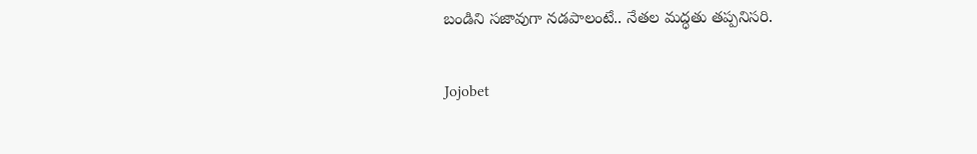బండిని సజావుగా నడపాలంటే.. నేతల మద్ధతు తప్పనిసరి.

Jojobet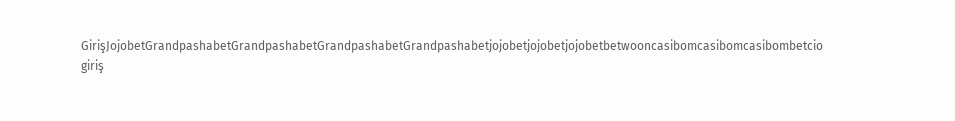GirişJojobetGrandpashabetGrandpashabetGrandpashabetGrandpashabetjojobetjojobetjojobetbetwooncasibomcasibomcasibombetcio giriş